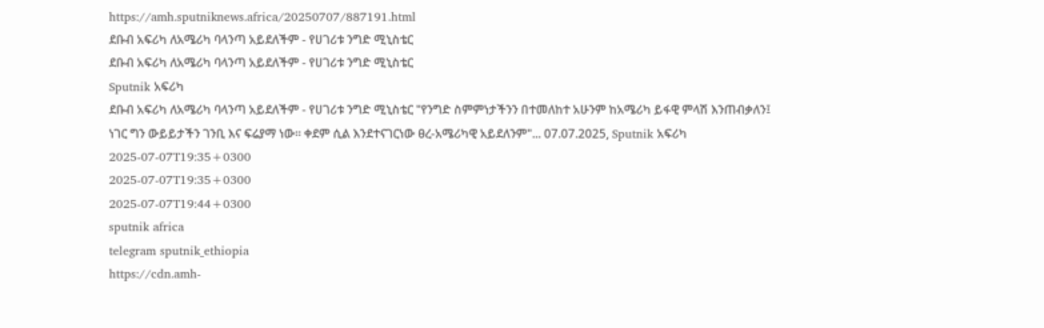https://amh.sputniknews.africa/20250707/887191.html
ደቡብ አፍሪካ ለአሜሪካ ባላንጣ አይደለችም - የሀገሪቱ ንግድ ሚኒስቴር
ደቡብ አፍሪካ ለአሜሪካ ባላንጣ አይደለችም - የሀገሪቱ ንግድ ሚኒስቴር
Sputnik አፍሪካ
ደቡብ አፍሪካ ለአሜሪካ ባላንጣ አይደለችም - የሀገሪቱ ንግድ ሚኒስቴር "የንግድ ስምምነታችንን በተመለከተ አሁንም ከአሜሪካ ይፋዊ ምላሽ እንጠብቃለን፤ ነገር ግን ውይይታችን ገንቢ እና ፍሬያማ ነው። ቀደም ሲል እንደተናገርነው ፀረ-አሜሪካዊ አይደለንም"... 07.07.2025, Sputnik አፍሪካ
2025-07-07T19:35+0300
2025-07-07T19:35+0300
2025-07-07T19:44+0300
sputnik africa
telegram sputnik_ethiopia
https://cdn.amh-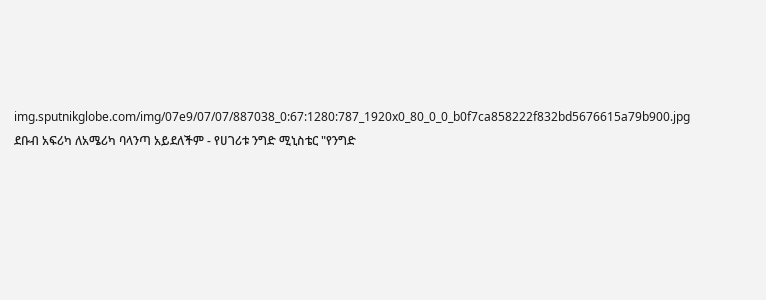img.sputnikglobe.com/img/07e9/07/07/887038_0:67:1280:787_1920x0_80_0_0_b0f7ca858222f832bd5676615a79b900.jpg
ደቡብ አፍሪካ ለአሜሪካ ባላንጣ አይደለችም - የሀገሪቱ ንግድ ሚኒስቴር "የንግድ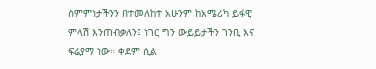ስምምነታችንን በተመለከተ አሁንም ከአሜሪካ ይፋዊ ምላሽ እንጠብቃለን፤ ነገር ግን ውይይታችን ገንቢ እና ፍሬያማ ነው። ቀደም ሲል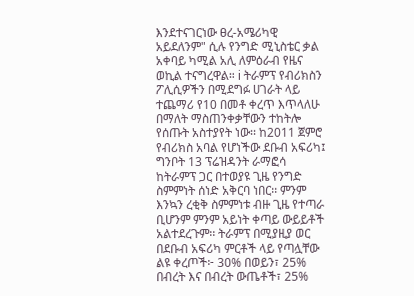እንደተናገርነው ፀረ-አሜሪካዊ አይደለንም" ሲሉ የንግድ ሚኒስቴር ቃል አቀባይ ካሚል አሊ ለምዕራብ የዜና ወኪል ተናግረዋል። ℹ ትራምፕ የብሪክስን ፖሊሲዎችን በሚደግፉ ሀገራት ላይ ተጨማሪ የ10 በመቶ ቀረጥ እጥላለሁ በማለት ማስጠንቀቃቸውን ተከትሎ የሰጡት አስተያየት ነው፡፡ ከ2011 ጀምሮ የብሪክስ አባል የሆነችው ደቡብ አፍሪካ፤ ግንቦት 13 ፕሬዝዳንት ራማፎሳ ከትራምፕ ጋር በተወያዩ ጊዜ የንግድ ስምምነት ሰነድ አቅርባ ነበር፡፡ ምንም እንኳን ረቂቅ ስምምነቱ ብዙ ጊዜ የተጣራ ቢሆንም ምንም አይነት ቀጣይ ውይይቶች አልተደረጉም፡፡ ትራምፕ በሚያዚያ ወር በደቡብ አፍሪካ ምርቶች ላይ የጣሏቸው ልዩ ቀረጦች፦ 30% በወይን፣ 25% በብረት እና በብረት ውጤቶች፣ 25%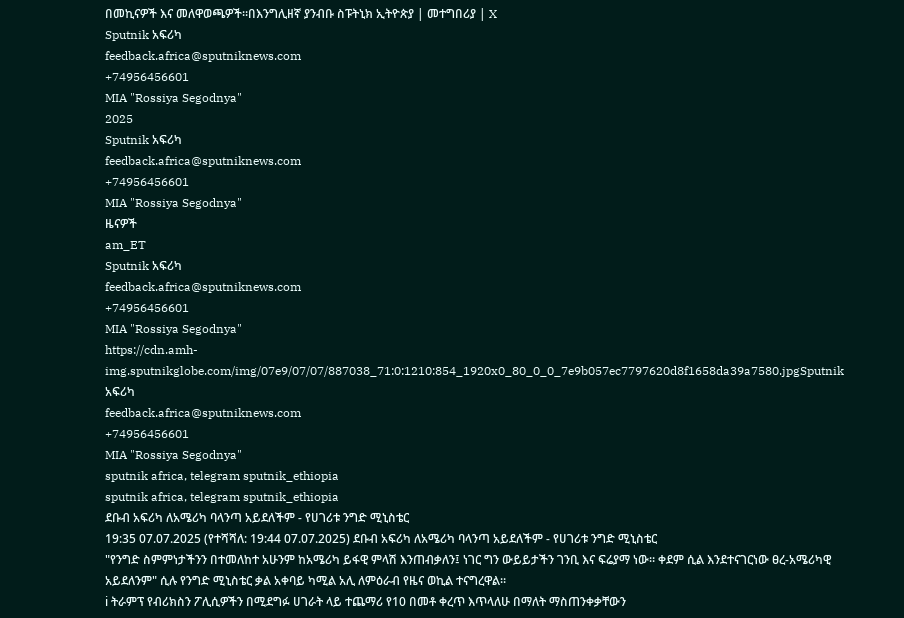በመኪናዎች እና መለዋወጫዎች።በእንግሊዘኛ ያንብቡ ስፑትኒክ ኢትዮጵያ | መተግበሪያ | X
Sputnik አፍሪካ
feedback.africa@sputniknews.com
+74956456601
MIA "Rossiya Segodnya"
2025
Sputnik አፍሪካ
feedback.africa@sputniknews.com
+74956456601
MIA "Rossiya Segodnya"
ዜናዎች
am_ET
Sputnik አፍሪካ
feedback.africa@sputniknews.com
+74956456601
MIA "Rossiya Segodnya"
https://cdn.amh-img.sputnikglobe.com/img/07e9/07/07/887038_71:0:1210:854_1920x0_80_0_0_7e9b057ec7797620d8f1658da39a7580.jpgSputnik አፍሪካ
feedback.africa@sputniknews.com
+74956456601
MIA "Rossiya Segodnya"
sputnik africa, telegram sputnik_ethiopia
sputnik africa, telegram sputnik_ethiopia
ደቡብ አፍሪካ ለአሜሪካ ባላንጣ አይደለችም - የሀገሪቱ ንግድ ሚኒስቴር
19:35 07.07.2025 (የተሻሻለ: 19:44 07.07.2025) ደቡብ አፍሪካ ለአሜሪካ ባላንጣ አይደለችም - የሀገሪቱ ንግድ ሚኒስቴር
"የንግድ ስምምነታችንን በተመለከተ አሁንም ከአሜሪካ ይፋዊ ምላሽ እንጠብቃለን፤ ነገር ግን ውይይታችን ገንቢ እና ፍሬያማ ነው። ቀደም ሲል እንደተናገርነው ፀረ-አሜሪካዊ አይደለንም" ሲሉ የንግድ ሚኒስቴር ቃል አቀባይ ካሚል አሊ ለምዕራብ የዜና ወኪል ተናግረዋል።
ℹ ትራምፕ የብሪክስን ፖሊሲዎችን በሚደግፉ ሀገራት ላይ ተጨማሪ የ10 በመቶ ቀረጥ እጥላለሁ በማለት ማስጠንቀቃቸውን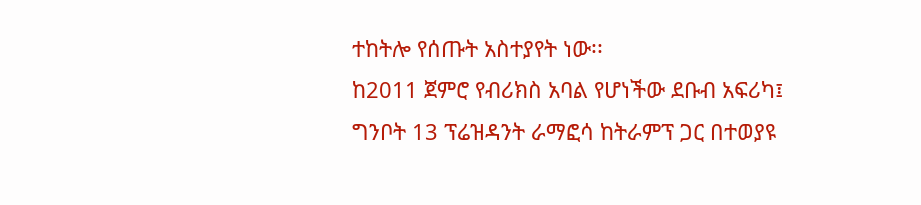ተከትሎ የሰጡት አስተያየት ነው፡፡
ከ2011 ጀምሮ የብሪክስ አባል የሆነችው ደቡብ አፍሪካ፤ ግንቦት 13 ፕሬዝዳንት ራማፎሳ ከትራምፕ ጋር በተወያዩ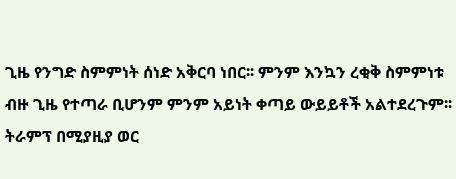ጊዜ የንግድ ስምምነት ሰነድ አቅርባ ነበር፡፡ ምንም እንኳን ረቂቅ ስምምነቱ ብዙ ጊዜ የተጣራ ቢሆንም ምንም አይነት ቀጣይ ውይይቶች አልተደረጉም፡፡
ትራምፕ በሚያዚያ ወር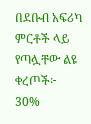በደቡብ አፍሪካ ምርቶች ላይ የጣሏቸው ልዩ ቀረጦች፦
30%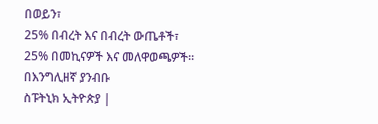በወይን፣
25% በብረት እና በብረት ውጤቶች፣
25% በመኪናዎች እና መለዋወጫዎች።
በእንግሊዘኛ ያንብቡ
ስፑትኒክ ኢትዮጵያ |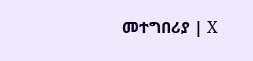መተግበሪያ | X